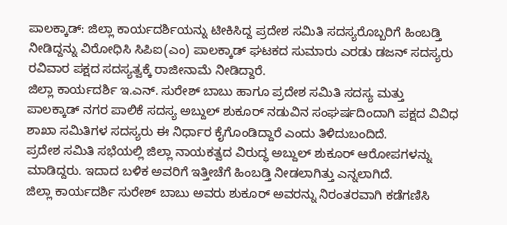ಪಾಲಕ್ಕಾಡ್: ಜಿಲ್ಲಾ ಕಾರ್ಯದರ್ಶಿಯನ್ನು ಟೀಕಿಸಿದ್ದ ಪ್ರದೇಶ ಸಮಿತಿ ಸದಸ್ಯರೊಬ್ಬರಿಗೆ ಹಿಂಬಡ್ತಿ ನೀಡಿದ್ದನ್ನು ವಿರೋಧಿಸಿ ಸಿಪಿಐ(ಎಂ) ಪಾಲಕ್ಕಾಡ್ ಘಟಕದ ಸುಮಾರು ಎರಡು ಡಜನ್ ಸದಸ್ಯರು ರವಿವಾರ ಪಕ್ಷದ ಸದಸ್ಯತ್ವಕ್ಕೆ ರಾಜೀನಾಮೆ ನೀಡಿದ್ದಾರೆ.
ಜಿಲ್ಲಾ ಕಾರ್ಯದರ್ಶಿ ಇ.ಎನ್. ಸುರೇಶ್ ಬಾಬು ಹಾಗೂ ಪ್ರದೇಶ ಸಮಿತಿ ಸದಸ್ಯ ಮತ್ತು ಪಾಲಕ್ಕಾಡ್ ನಗರ ಪಾಲಿಕೆ ಸದಸ್ಯ ಅಬ್ದುಲ್ ಶುಕೂರ್ ನಡುವಿನ ಸಂಘರ್ಷದಿಂದಾಗಿ ಪಕ್ಷದ ವಿವಿಧ ಶಾಖಾ ಸಮಿತಿಗಳ ಸದಸ್ಯರು ಈ ನಿರ್ಧಾರ ಕೈಗೊಂಡಿದ್ದಾರೆ ಎಂದು ತಿಳಿದುಬಂದಿದೆ.
ಪ್ರದೇಶ ಸಮಿತಿ ಸಭೆಯಲ್ಲಿ ಜಿಲ್ಲಾ ನಾಯಕತ್ವದ ವಿರುದ್ಧ ಅಬ್ದುಲ್ ಶುಕೂರ್ ಆರೋಪಗಳನ್ನು ಮಾಡಿದ್ದರು. ಇದಾದ ಬಳಿಕ ಅವರಿಗೆ ಇತ್ತೀಚೆಗೆ ಹಿಂಬಡ್ತಿ ನೀಡಲಾಗಿತ್ತು ಎನ್ನಲಾಗಿದೆ.
ಜಿಲ್ಲಾ ಕಾರ್ಯದರ್ಶಿ ಸುರೇಶ್ ಬಾಬು ಅವರು ಶುಕೂರ್ ಅವರನ್ನು ನಿರಂತರವಾಗಿ ಕಡೆಗಣಿಸಿ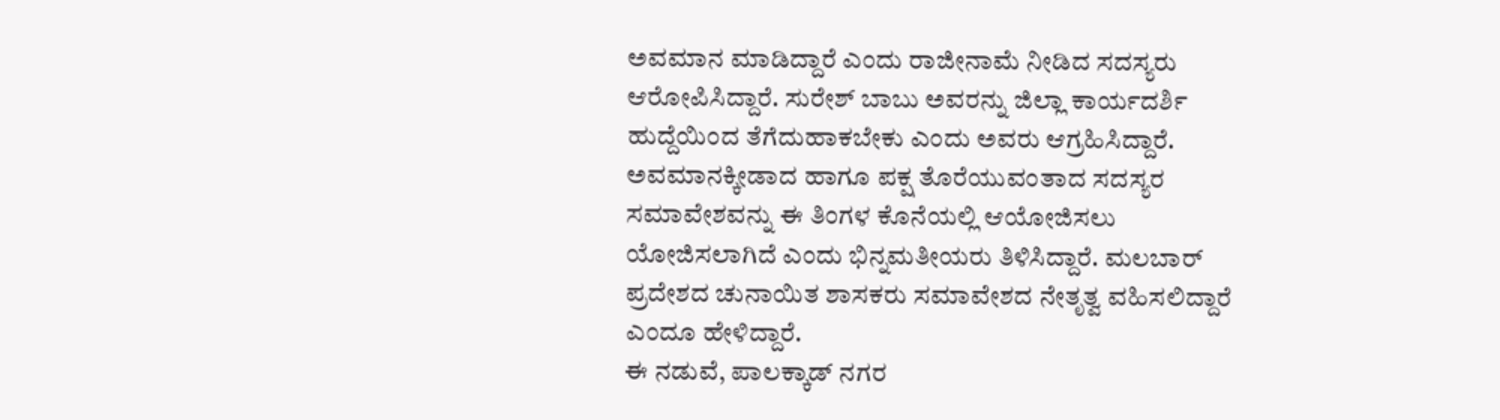ಅವಮಾನ ಮಾಡಿದ್ದಾರೆ ಎಂದು ರಾಜೀನಾಮೆ ನೀಡಿದ ಸದಸ್ಯರು ಆರೋಪಿಸಿದ್ದಾರೆ. ಸುರೇಶ್ ಬಾಬು ಅವರನ್ನು ಜಿಲ್ಲಾ ಕಾರ್ಯದರ್ಶಿ ಹುದ್ದೆಯಿಂದ ತೆಗೆದುಹಾಕಬೇಕು ಎಂದು ಅವರು ಆಗ್ರಹಿಸಿದ್ದಾರೆ.
ಅವಮಾನಕ್ಕೀಡಾದ ಹಾಗೂ ಪಕ್ಷ ತೊರೆಯುವಂತಾದ ಸದಸ್ಯರ ಸಮಾವೇಶವನ್ನು ಈ ತಿಂಗಳ ಕೊನೆಯಲ್ಲಿ ಆಯೋಜಿಸಲು ಯೋಜಿಸಲಾಗಿದೆ ಎಂದು ಭಿನ್ನಮತೀಯರು ತಿಳಿಸಿದ್ದಾರೆ. ಮಲಬಾರ್ ಪ್ರದೇಶದ ಚುನಾಯಿತ ಶಾಸಕರು ಸಮಾವೇಶದ ನೇತೃತ್ವ ವಹಿಸಲಿದ್ದಾರೆ ಎಂದೂ ಹೇಳಿದ್ದಾರೆ.
ಈ ನಡುವೆ, ಪಾಲಕ್ಕಾಡ್ ನಗರ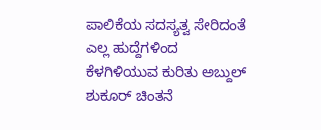ಪಾಲಿಕೆಯ ಸದಸ್ಯತ್ವ ಸೇರಿದಂತೆ ಎಲ್ಲ ಹುದ್ದೆಗಳಿಂದ ಕೆಳಗಿಳಿಯುವ ಕುರಿತು ಅಬ್ದುಲ್ ಶುಕೂರ್ ಚಿಂತನೆ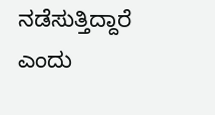ನಡೆಸುತ್ತಿದ್ದಾರೆ ಎಂದು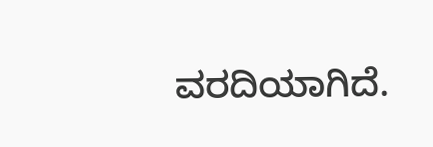ವರದಿಯಾಗಿದೆ.